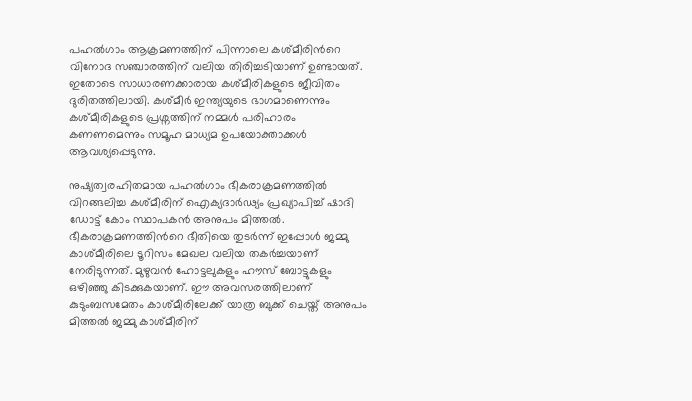പഹല്‍ഗാം ആക്രമണത്തിന് പിന്നാലെ കശ്മീരിന്‍റെ വിനോദ സഞ്ചാരത്തിന് വലിയ തിരിച്ചടിയാണ് ഉണ്ടായത്. ഇതോടെ സാധാരണക്കാരായ കശ്മീരികളുടെ ജീവിതം ദുരിതത്തിലായി. കശ്മീര്‍ ഇന്ത്യയുടെ ഭാഗമാണെന്നും കശ്മീരികളുടെ പ്രശ്നത്തിന് നമ്മൾ പരിഹാരം കണണമെന്നും സമൂഹ മാധ്യമ ഉപയോക്താക്കൾ ആവശ്യപ്പെടുന്നു.

നുഷ്യത്വരഹിതമായ പഹൽഗാം ഭീകരാക്രമണത്തിൽ വിറങ്ങലിച്ച കശ്മീരിന് ഐക്യദാർഢ്യം പ്രഖ്യാപിച്ച് ഷാദി ഡോട്ട് കോം സ്ഥാപകൻ അനുപം മിത്തൽ. ഭീകരാക്രമണത്തിന്‍റെ ഭീതിയെ തുടർന്ന് ഇപ്പോൾ ജമ്മു കാശ്മീരിലെ ടൂറിസം മേഖല വലിയ തകർച്ചയാണ് നേരിടുന്നത്. മുഴുവൻ ഹോട്ടലുകളും ഹൗസ് ബോട്ടുകളും ഒഴിഞ്ഞു കിടക്കുകയാണ്. ഈ അവസരത്തിലാണ് കുടുംബസമേതം കാശ്മീരിലേക്ക് യാത്ര ബുക്ക് ചെയ്ത് അനുപം മിത്തൽ ജമ്മു കാശ്മീരിന്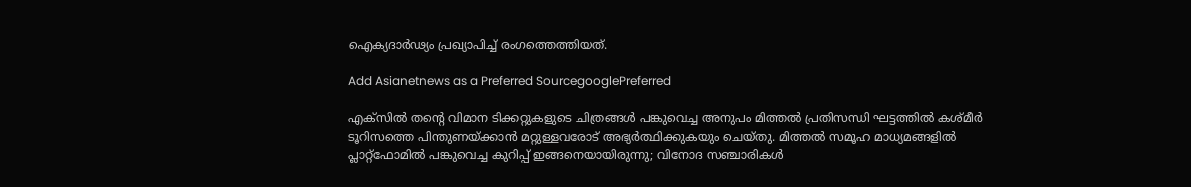ഐക്യദാർഢ്യം പ്രഖ്യാപിച്ച് രംഗത്തെത്തിയത്.

Add Asianetnews as a Preferred SourcegooglePreferred

എക്‌സിൽ തന്‍റെ വിമാന ടിക്കറ്റുകളുടെ ചിത്രങ്ങൾ പങ്കുവെച്ച അനുപം മിത്തൽ പ്രതിസന്ധി ഘട്ടത്തിൽ കശ്മീർ ടൂറിസത്തെ പിന്തുണയ്ക്കാൻ മറ്റുള്ളവരോട് അഭ്യർത്ഥിക്കുകയും ചെയ്തു. മിത്തൽ സമൂഹ മാധ്യമങ്ങളില്‍ പ്ലാറ്റ്ഫോമിൽ പങ്കുവെച്ച കുറിപ്പ് ഇങ്ങനെയായിരുന്നു; വിനോദ സഞ്ചാരികൾ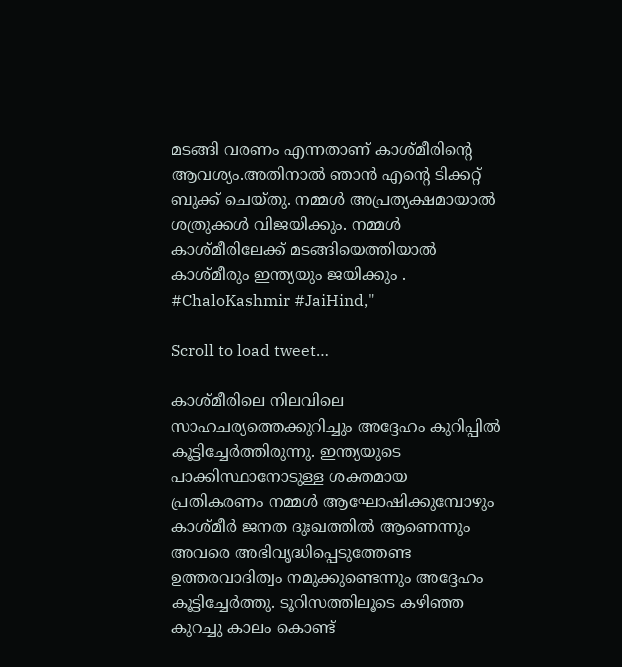മടങ്ങി വരണം എന്നതാണ് കാശ്മീരിന്‍റെ ആവശ്യം.അതിനാൽ ഞാൻ എന്‍റെ ടിക്കറ്റ് ബുക്ക് ചെയ്തു. നമ്മൾ അപ്രത്യക്ഷമായാൽ ശത്രുക്കൾ വിജയിക്കും. നമ്മൾ കാശ്മീരിലേക്ക് മടങ്ങിയെത്തിയാൽ കാശ്മീരും ഇന്ത്യയും ജയിക്കും . #ChaloKashmir #JaiHind,"

Scroll to load tweet…

കാശ്മീരിലെ നിലവിലെ സാഹചര്യത്തെക്കുറിച്ചും അദ്ദേഹം കുറിപ്പിൽ കൂട്ടിച്ചേർത്തിരുന്നു. ഇന്ത്യയുടെ പാക്കിസ്ഥാനോടുള്ള ശക്തമായ പ്രതികരണം നമ്മൾ ആഘോഷിക്കുമ്പോഴും കാശ്മീർ ജനത ദുഃഖത്തിൽ ആണെന്നും അവരെ അഭിവൃദ്ധിപ്പെടുത്തേണ്ട ഉത്തരവാദിത്വം നമുക്കുണ്ടെന്നും അദ്ദേഹം കൂട്ടിച്ചേർത്തു. ടൂറിസത്തിലൂടെ കഴിഞ്ഞ കുറച്ചു കാലം കൊണ്ട്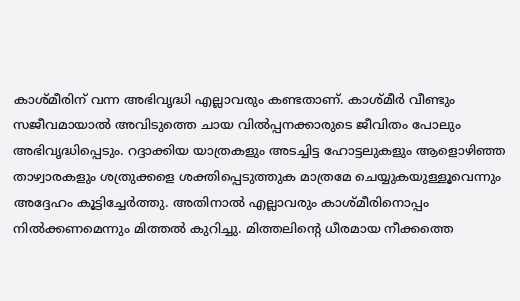കാശ്മീരിന് വന്ന അഭിവൃദ്ധി എല്ലാവരും കണ്ടതാണ്. കാശ്മീർ വീണ്ടും സജീവമായാൽ അവിടുത്തെ ചായ വിൽപ്പനക്കാരുടെ ജീവിതം പോലും അഭിവൃദ്ധിപ്പെടും. റദ്ദാക്കിയ യാത്രകളും അടച്ചിട്ട ഹോട്ടലുകളും ആളൊഴിഞ്ഞ താഴ്വാരകളും ശത്രുക്കളെ ശക്തിപ്പെടുത്തുക മാത്രമേ ചെയ്യുകയുള്ളൂവെന്നും അദ്ദേഹം കൂട്ടിച്ചേർത്തു. അതിനാൽ എല്ലാവരും കാശ്മീരിനൊപ്പം നിൽക്കണമെന്നും മിത്തൽ കുറിച്ചു. മിത്തലിന്‍റെ ധീരമായ നീക്കത്തെ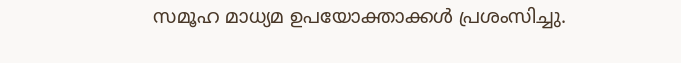സമൂഹ മാധ്യമ ഉപയോക്താക്കൾ പ്രശംസിച്ചു.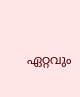ഏറ്റവും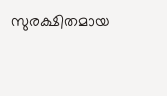സുരക്ഷിതമായ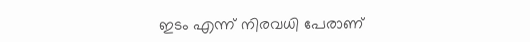ഇടം എന്ന് നിരവധി പേരാണ്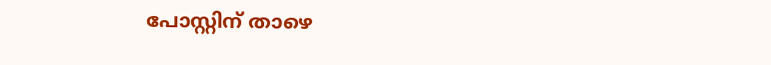പോസ്റ്റിന് താഴെ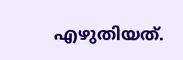എഴുതിയത്.